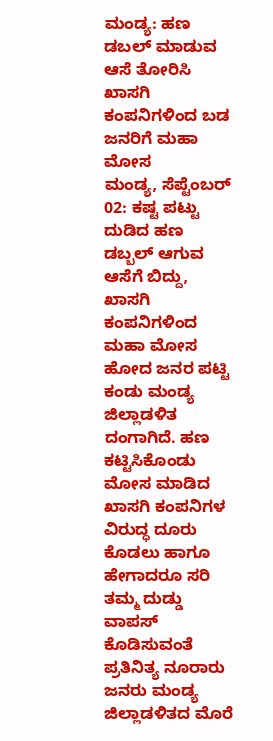ಮಂಡ್ಯ: ಹಣ ಡಬಲ್ ಮಾಡುವ ಆಸೆ ತೋರಿಸಿ ಖಾಸಗಿ ಕಂಪನಿಗಳಿಂದ ಬಡ ಜನರಿಗೆ ಮಹಾ ಮೋಸ
ಮಂಡ್ಯ, ಸೆಪ್ಟೆಂಬರ್ 02: ಕಷ್ಟ ಪಟ್ಟು ದುಡಿದ ಹಣ ಡಬ್ಬಲ್ ಆಗುವ ಆಸೆಗೆ ಬಿದ್ದು, ಖಾಸಗಿ ಕಂಪನಿಗಳಿಂದ ಮಹಾ ಮೋಸ ಹೋದ ಜನರ ಪಟ್ಟಿ ಕಂಡು ಮಂಡ್ಯ ಜಿಲ್ಲಾಡಳಿತ ದಂಗಾಗಿದೆ. ಹಣ ಕಟ್ಟಿಸಿಕೊಂಡು ಮೋಸ ಮಾಡಿದ ಖಾಸಗಿ ಕಂಪನಿಗಳ ವಿರುದ್ಧ ದೂರು ಕೊಡಲು ಹಾಗೂ ಹೇಗಾದರೂ ಸರಿ ತಮ್ಮ ದುಡ್ಡು ವಾಪಸ್ ಕೊಡಿಸುವಂತೆ ಪ್ರತಿನಿತ್ಯ ನೂರಾರು ಜನರು ಮಂಡ್ಯ ಜಿಲ್ಲಾಡಳಿತದ ಮೊರೆ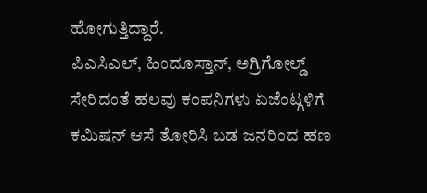ಹೋಗುತ್ತಿದ್ದಾರೆ.
ಪಿಎಸಿಎಲ್, ಹಿಂದೂಸ್ತಾನ್, ಅಗ್ರಿಗೋಲ್ಡ್ ಸೇರಿದಂತೆ ಹಲವು ಕಂಪನಿಗಳು ಏಜೆಂಟ್ಗಳಿಗೆ ಕಮಿಷನ್ ಆಸೆ ತೋರಿಸಿ ಬಡ ಜನರಿಂದ ಹಣ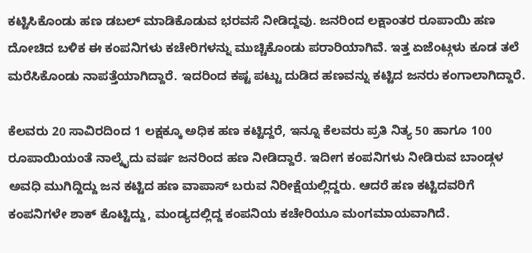ಕಟ್ಟಿಸಿಕೊಂಡು ಹಣ ಡಬಲ್ ಮಾಡಿಕೊಡುವ ಭರವಸೆ ನೀಡಿದ್ದವು. ಜನರಿಂದ ಲಕ್ಷಾಂತರ ರೂಪಾಯಿ ಹಣ ದೋಚಿದ ಬಳಿಕ ಈ ಕಂಪನಿಗಳು ಕಚೇರಿಗಳನ್ನು ಮುಚ್ಚಿಕೊಂಡು ಪರಾರಿಯಾಗಿವೆ. ಇತ್ತ ಏಜೆಂಟ್ಗಳು ಕೂಡ ತಲೆ ಮರೆಸಿಕೊಂಡು ನಾಪತ್ತೆಯಾಗಿದ್ದಾರೆ. ಇದರಿಂದ ಕಷ್ಟ ಪಟ್ಟು ದುಡಿದ ಹಣವನ್ನು ಕಟ್ಟಿದ ಜನರು ಕಂಗಾಲಾಗಿದ್ದಾರೆ.

ಕೆಲವರು 20 ಸಾವಿರದಿಂದ 1 ಲಕ್ಷಕ್ಕೂ ಅಧಿಕ ಹಣ ಕಟ್ಟಿದ್ದರೆ, ಇನ್ನೂ ಕೆಲವರು ಪ್ರತಿ ನಿತ್ಯ 50 ಹಾಗೂ 100 ರೂಪಾಯಿಯಂತೆ ನಾಲ್ಕೈದು ವರ್ಷ ಜನರಿಂದ ಹಣ ನೀಡಿದ್ದಾರೆ. ಇದೀಗ ಕಂಪನಿಗಳು ನೀಡಿರುವ ಬಾಂಡ್ಗಳ ಅವಧಿ ಮುಗಿದ್ದಿದ್ದು ಜನ ಕಟ್ಟಿದ ಹಣ ವಾಪಾಸ್ ಬರುವ ನಿರೀಕ್ಷೆಯಲ್ಲಿದ್ದರು. ಆದರೆ ಹಣ ಕಟ್ಟಿದವರಿಗೆ ಕಂಪನಿಗಳೇ ಶಾಕ್ ಕೊಟ್ಟಿದ್ದು, ಮಂಡ್ಯದಲ್ಲಿದ್ದ ಕಂಪನಿಯ ಕಚೇರಿಯೂ ಮಂಗಮಾಯವಾಗಿದೆ.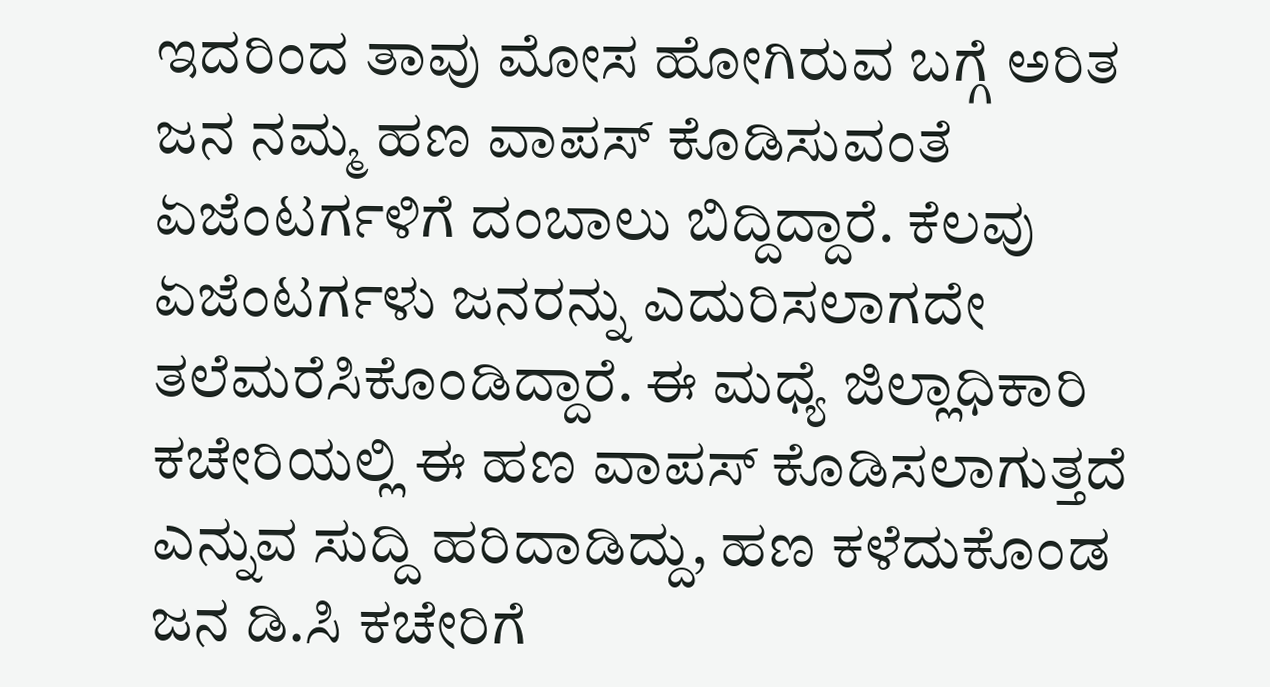ಇದರಿಂದ ತಾವು ಮೋಸ ಹೋಗಿರುವ ಬಗ್ಗೆ ಅರಿತ ಜನ ನಮ್ಮ ಹಣ ವಾಪಸ್ ಕೊಡಿಸುವಂತೆ ಏಜೆಂಟರ್ಗಳಿಗೆ ದಂಬಾಲು ಬಿದ್ದಿದ್ದಾರೆ. ಕೆಲವು ಏಜೆಂಟರ್ಗಳು ಜನರನ್ನು ಎದುರಿಸಲಾಗದೇ ತಲೆಮರೆಸಿಕೊಂಡಿದ್ದಾರೆ. ಈ ಮಧ್ಯೆ ಜಿಲ್ಲಾಧಿಕಾರಿ ಕಚೇರಿಯಲ್ಲಿ ಈ ಹಣ ವಾಪಸ್ ಕೊಡಿಸಲಾಗುತ್ತದೆ ಎನ್ನುವ ಸುದ್ದಿ ಹರಿದಾಡಿದ್ದು, ಹಣ ಕಳೆದುಕೊಂಡ ಜನ ಡಿ.ಸಿ ಕಚೇರಿಗೆ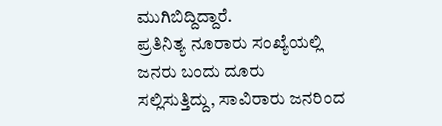ಮುಗಿಬಿದ್ದಿದ್ದಾರೆ.
ಪ್ರತಿನಿತ್ಯ ನೂರಾರು ಸಂಖ್ಯೆಯಲ್ಲಿ ಜನರು ಬಂದು ದೂರು ಸಲ್ಲಿಸುತ್ತಿದ್ದು, ಸಾವಿರಾರು ಜನರಿಂದ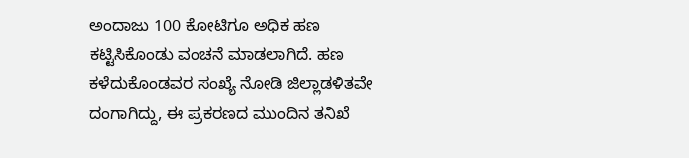ಅಂದಾಜು 100 ಕೋಟಿಗೂ ಅಧಿಕ ಹಣ ಕಟ್ಟಿಸಿಕೊಂಡು ವಂಚನೆ ಮಾಡಲಾಗಿದೆ. ಹಣ ಕಳೆದುಕೊಂಡವರ ಸಂಖ್ಯೆ ನೋಡಿ ಜಿಲ್ಲಾಡಳಿತವೇ ದಂಗಾಗಿದ್ದು, ಈ ಪ್ರಕರಣದ ಮುಂದಿನ ತನಿಖೆ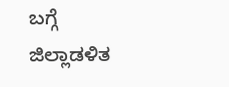ಬಗ್ಗೆ ಜಿಲ್ಲಾಡಳಿತ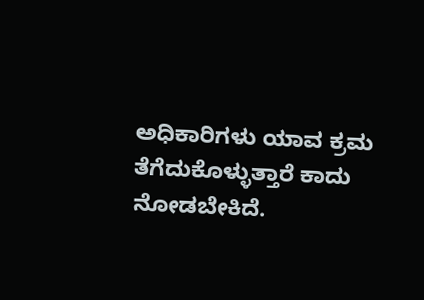ಅಧಿಕಾರಿಗಳು ಯಾವ ಕ್ರಮ ತೆಗೆದುಕೊಳ್ಳುತ್ತಾರೆ ಕಾದು ನೋಡಬೇಕಿದೆ.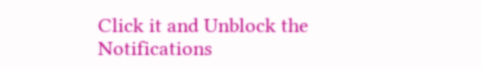Click it and Unblock the Notifications